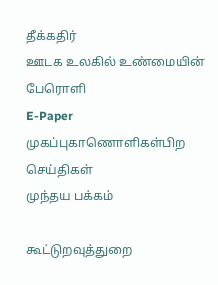தீக்கதிர்
ஊடக உலகில் உண்மையின் பேரொளி
E-Paper
முகப்புகாணொளிகள்பிற செய்திகள்
முந்தய பக்கம்

கூட்டுறவுத்துறை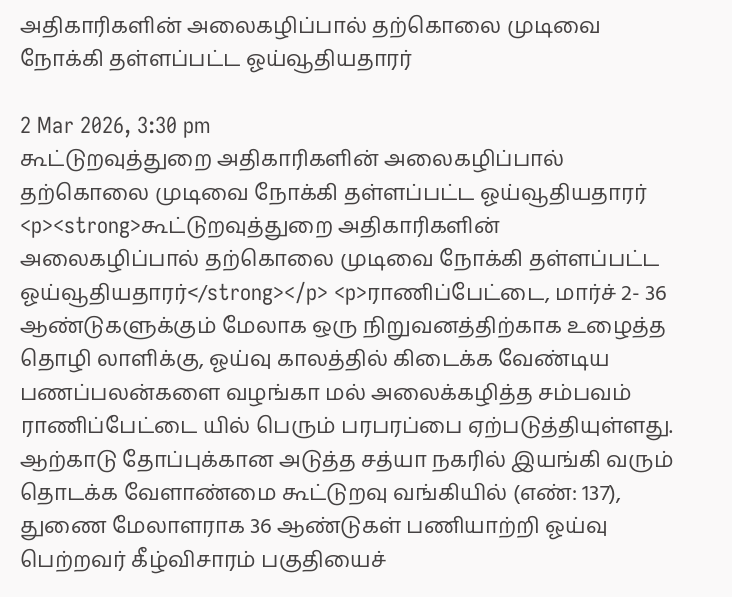அதிகாரிகளின் அலைகழிப்பால் தற்கொலை முடிவை நோக்கி தள்ளப்பட்ட ஓய்வூதியதாரர்

2 Mar 2026, 3:30 pm
கூட்டுறவுத்துறை அதிகாரிகளின் அலைகழிப்பால் தற்கொலை முடிவை நோக்கி தள்ளப்பட்ட ஓய்வூதியதாரர்
<p><strong>கூட்டுறவுத்துறை அதிகாரிகளின் அலைகழிப்பால் தற்கொலை முடிவை நோக்கி தள்ளப்பட்ட ஓய்வூதியதாரர்</strong></p> <p>ராணிப்பேட்டை, மார்ச் 2- 36 ஆண்டுகளுக்கும் மேலாக ஒரு நிறுவனத்திற்காக உழைத்த தொழி லாளிக்கு, ஓய்வு காலத்தில் கிடைக்க வேண்டிய பணப்பலன்களை வழங்கா மல் அலைக்கழித்த சம்பவம் ராணிப்பேட்டை யில் பெரும் பரபரப்பை ஏற்படுத்தியுள்ளது. ஆற்காடு தோப்புக்கான அடுத்த சத்யா நகரில் இயங்கி வரும் தொடக்க வேளாண்மை கூட்டுறவு வங்கியில் (எண்: 137), துணை மேலாளராக 36 ஆண்டுகள் பணியாற்றி ஓய்வு பெற்றவர் கீழ்விசாரம் பகுதியைச்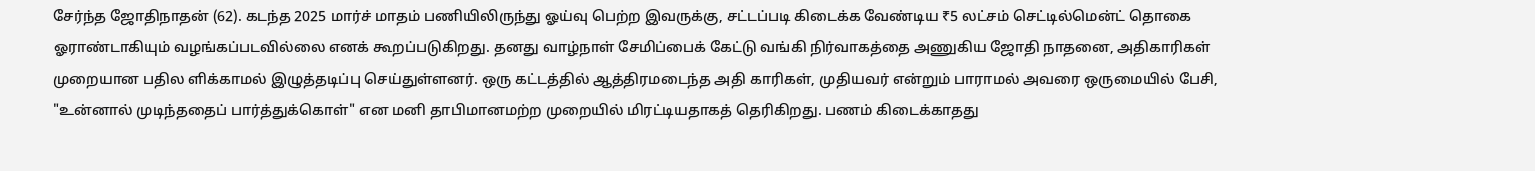சேர்ந்த ஜோதிநாதன் (62). கடந்த 2025 மார்ச் மாதம் பணியிலிருந்து ஓய்வு பெற்ற இவருக்கு, சட்டப்படி கிடைக்க வேண்டிய ₹5 லட்சம் செட்டில்மென்ட் தொகை ஓராண்டாகியும் வழங்கப்படவில்லை எனக் கூறப்படுகிறது. தனது வாழ்நாள் சேமிப்பைக் கேட்டு வங்கி நிர்வாகத்தை அணுகிய ஜோதி நாதனை, அதிகாரிகள் முறையான பதில ளிக்காமல் இழுத்தடிப்பு செய்துள்ளனர். ஒரு கட்டத்தில் ஆத்திரமடைந்த அதி காரிகள், முதியவர் என்றும் பாராமல் அவரை ஒருமையில் பேசி, "உன்னால் முடிந்ததைப் பார்த்துக்கொள்" என மனி தாபிமானமற்ற முறையில் மிரட்டியதாகத் தெரிகிறது. பணம் கிடைக்காதது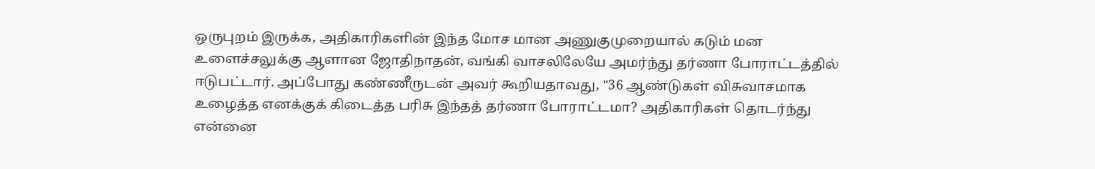ஒருபுறம் இருக்க, அதிகாரிகளின் இந்த மோச மான அணுகுமுறையால் கடும் மன உளைச்சலுக்கு ஆளான ஜோதிநாதன், வங்கி வாசலிலேயே அமர்ந்து தர்ணா போராட்டத்தில் ஈடுபட்டார். அப்போது கண்ணீருடன் அவர் கூறியதாவது, "36 ஆண்டுகள் விசுவாசமாக உழைத்த எனக்குக் கிடைத்த பரிசு இந்தத் தர்ணா போராட்டமா? அதிகாரிகள் தொடர்ந்து என்னை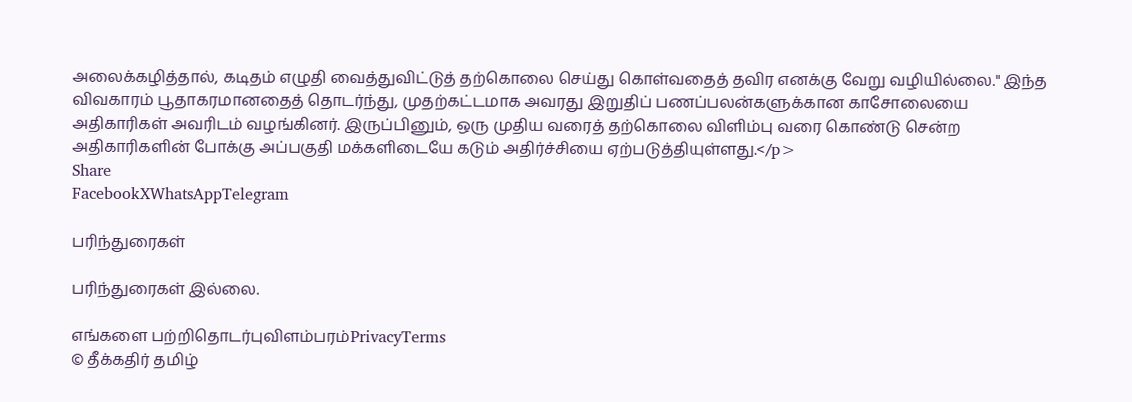அலைக்கழித்தால், கடிதம் எழுதி வைத்துவிட்டுத் தற்கொலை செய்து கொள்வதைத் தவிர எனக்கு வேறு வழியில்லை." இந்த விவகாரம் பூதாகரமானதைத் தொடர்ந்து, முதற்கட்டமாக அவரது இறுதிப் பணப்பலன்களுக்கான காசோலையை அதிகாரிகள் அவரிடம் வழங்கினர். இருப்பினும், ஒரு முதிய வரைத் தற்கொலை விளிம்பு வரை கொண்டு சென்ற அதிகாரிகளின் போக்கு அப்பகுதி மக்களிடையே கடும் அதிர்ச்சியை ஏற்படுத்தியுள்ளது.</p>
Share
FacebookXWhatsAppTelegram

பரிந்துரைகள்

பரிந்துரைகள் இல்லை.

எங்களை பற்றிதொடர்புவிளம்பரம்PrivacyTerms
© தீக்கதிர் தமிழ்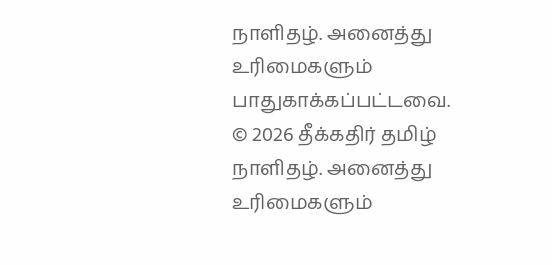நாளிதழ். அனைத்து உரிமைகளும் பாதுகாக்கப்பட்டவை.
© 2026 தீக்கதிர் தமிழ் நாளிதழ். அனைத்து உரிமைகளும்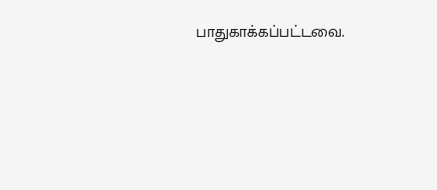பாதுகாக்கப்பட்டவை.